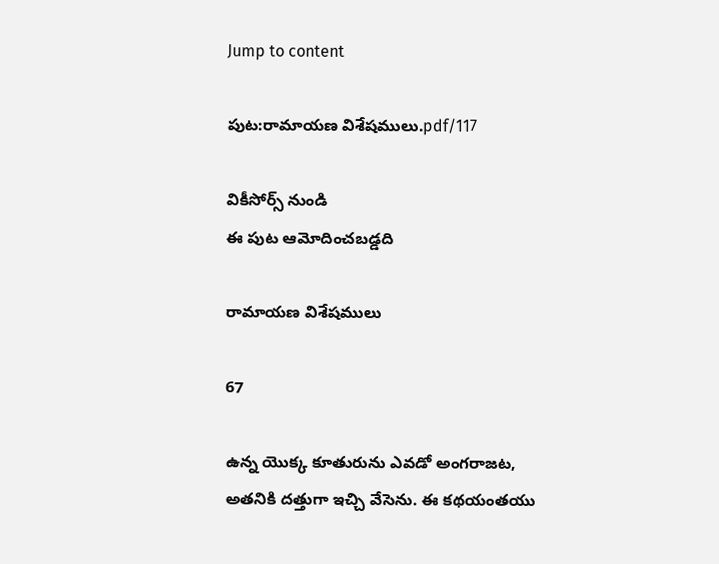Jump to content

పుట:రామాయణ విశేషములు.pdf/117

వికీసోర్స్ నుండి
ఈ పుట ఆమోదించబడ్డది

రామాయణ విశేషములు

67

ఉన్న యొక్క కూతురును ఎవడో అంగరాజట, అతనికి దత్తుగా ఇచ్చి వేసెను. ఈ కథయంతయు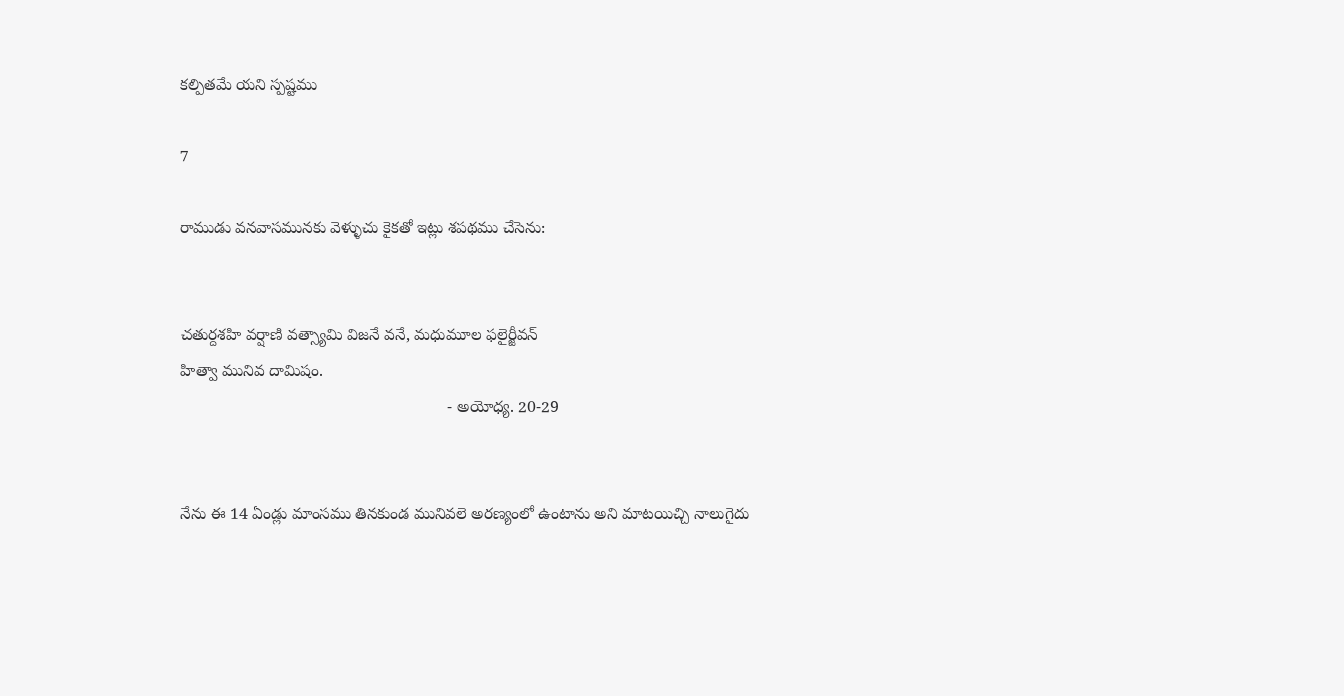కల్పితమే యని స్పష్టము

7

రాముడు వనవాసమునకు వెళ్ళుచు కైకతో ఇట్లు శపథము చేసెను:


చతుర్దశహి వర్షాణి వత్స్యామి విజనే వనే, మధుమూల ఫలైర్జీవన్
హిత్వా మునివ దామిషం.
                                                           - అయోధ్య. 20-29


నేను ఈ 14 ఏండ్లు మాంసము తినకుండ మునివలె అరణ్యంలో ఉంటాను అని మాటయిచ్చి నాలుగైదు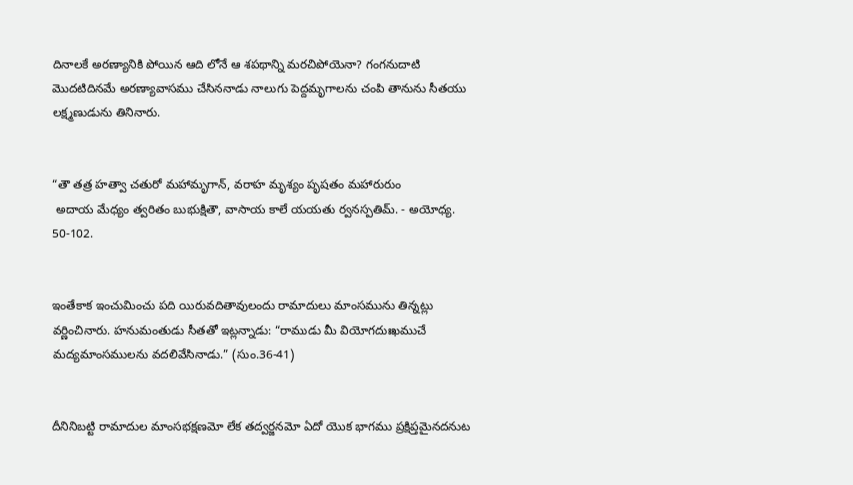దినాలకే అరణ్యానికి పోయిన ఆది లోనే ఆ శపథాన్ని మరచిపోయెనా? గంగనుదాటి మొదటిదినమే అరణ్యావాసము చేసిననాడు నాలుగు పెద్దమృగాలను చంపి తానును సీతయు లక్ష్మణుడును తినినారు.


“తౌ తత్ర హత్వా చతురో మహామృగాన్, వరాహ మృశ్యం పృషతం మహారురుం
 అదాయ మేధ్యం త్వరితం బుభుక్షితౌ, వాసాయ కాలే యయతు ర్వనస్పతిమ్. - అయోధ్య. 50-102.


ఇంతేకాక ఇంచుమించు పది యిరువదితావులందు రామాదులు మాంసమును తిన్నట్లు వర్ణించినారు. హనుమంతుడు సీతతో ఇట్లన్నాడు: “రాముడు మీ వియోగదుఃఖముచే మద్యమాంసములను వదలివేసినాడు.” (సుం.36-41)


దీనినిబట్టి రామాదుల మాంసభక్షణమో లేక తద్వర్జనమో ఏదో యొక భాగము ప్రక్షిప్తమైనదనుట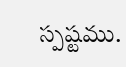స్పష్టము.